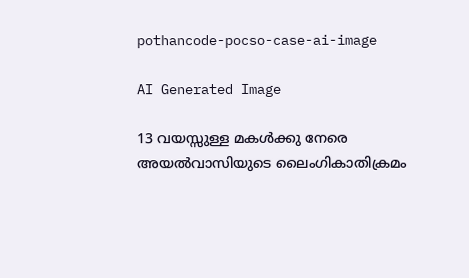pothancode-pocso-case-ai-image

AI Generated Image

13 വയസ്സുള്ള മകള്‍ക്കു നേരെ അയൽവാസിയുടെ ലൈംഗികാതിക്രമം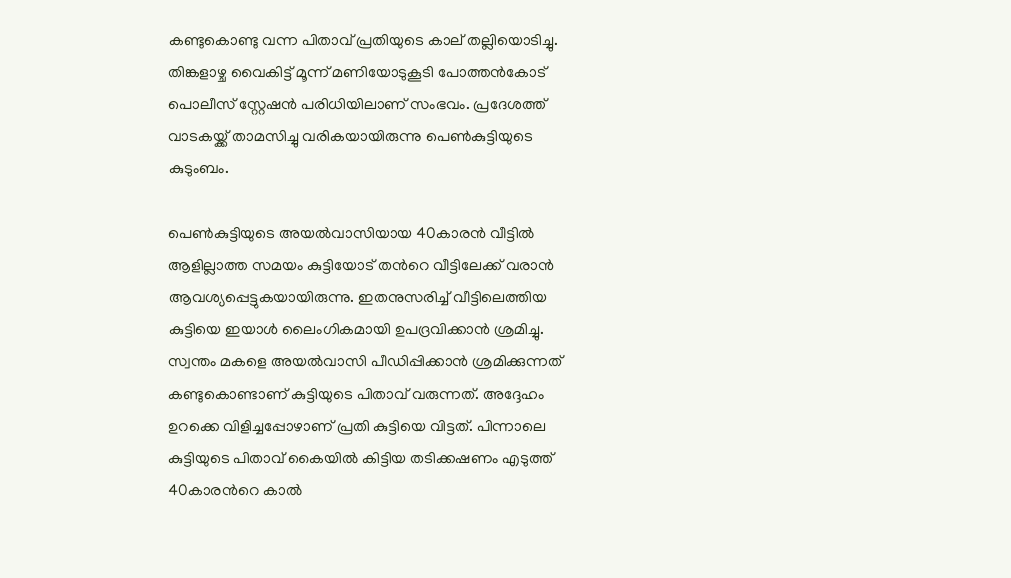കണ്ടുകൊണ്ടു വന്ന പിതാവ് പ്രതിയുടെ കാല് തല്ലിയൊടിച്ചു. തിങ്കളാഴ്ച വൈകിട്ട് മൂന്ന് മണിയോടുകൂടി പോത്തൻകോട് പൊലീസ് സ്റ്റേഷൻ പരിധിയിലാണ് സംഭവം. പ്രദേശത്ത് വാടകയ്ക്ക് താമസിച്ചു വരികയായിരുന്നു പെൺകുട്ടിയുടെ കുടുംബം.

പെണ്‍കുട്ടിയുടെ അയൽവാസിയായ 40കാരൻ വീട്ടിൽ ആളില്ലാത്ത സമയം കുട്ടിയോട് തന്‍റെ വീട്ടിലേക്ക് വരാൻ ആവശ്യപ്പെട്ടുകയായിരുന്നു. ഇതനുസരിച്ച് വീട്ടിലെത്തിയ കുട്ടിയെ ഇയാള്‍ ലൈംഗികമായി ഉപദ്രവിക്കാൻ ശ്രമിച്ചു. സ്വന്തം മകളെ അയല്‍വാസി പീഡിപ്പിക്കാൻ ശ്രമിക്കുന്നത് കണ്ടുകൊണ്ടാണ് കുട്ടിയുടെ പിതാവ് വരുന്നത്. അദ്ദേഹം ഉറക്കെ വിളിച്ചപ്പോഴാണ് പ്രതി കുട്ടിയെ വിട്ടത്. പിന്നാലെ കുട്ടിയുടെ പിതാവ് കൈയിൽ കിട്ടിയ തടിക്കഷണം എടുത്ത് 40കാരന്‍റെ കാൽ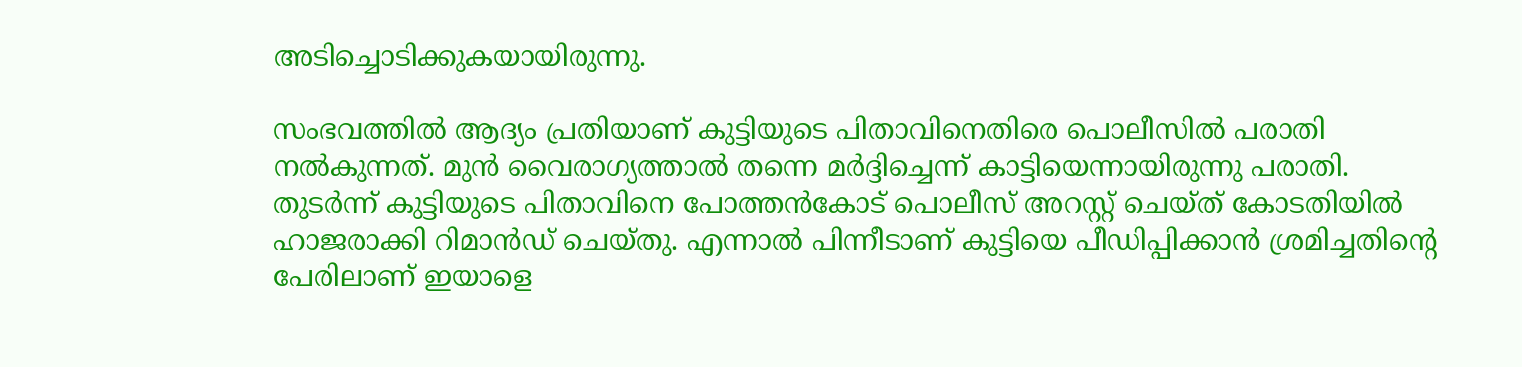അടിച്ചൊടിക്കുകയായിരുന്നു.

സംഭവത്തില്‍ ആദ്യം പ്രതിയാണ് കുട്ടിയുടെ പിതാവിനെതിരെ പൊലീസില്‍ പരാതി നല്‍കുന്നത്. മുൻ വൈരാഗ്യത്താൽ തന്നെ മർദ്ദിച്ചെന്ന് കാട്ടിയെന്നായിരുന്നു പരാതി. തുടർന്ന് കുട്ടിയുടെ പിതാവിനെ പോത്തൻകോട് പൊലീസ് അറസ്റ്റ് ചെയ്ത് കോടതിയിൽ ഹാജരാക്കി റിമാൻഡ് ചെയ്തു. എന്നാല്‍ പിന്നീടാണ് കുട്ടിയെ പീഡിപ്പിക്കാൻ ശ്രമിച്ചതിന്റെ പേരിലാണ് ഇയാളെ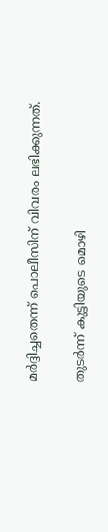മർദ്ദിച്ചതെന്ന് പൊലീസിന് വിവരം ലഭിക്കുന്നത്.

തുടർന്ന് കുട്ടിയുടെ മൊഴി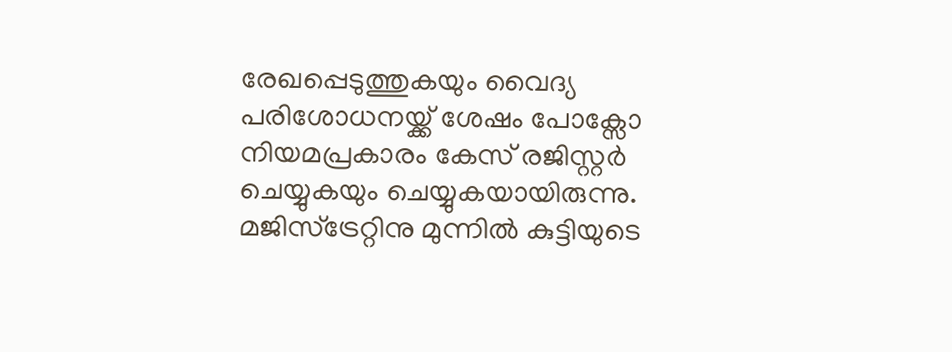രേഖപ്പെടുത്തുകയും വൈദ്യ പരിശോധനയ്ക്ക് ശേഷം പോക്സോ നിയമപ്രകാരം കേസ് രജിസ്റ്റർ ചെയ്യുകയും ചെയ്യുകയായിരുന്നു. മജിസ്ട്രേറ്റിനു മുന്നിൽ കുട്ടിയുടെ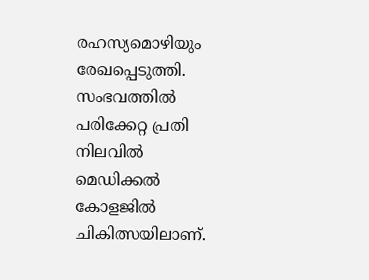രഹസ്യമൊഴിയും രേഖപ്പെടുത്തി. സംഭവത്തില്‍ പരിക്കേറ്റ പ്രതി നിലവില്‍ മെഡിക്കൽ കോളജിൽ ചികിത്സയിലാണ്.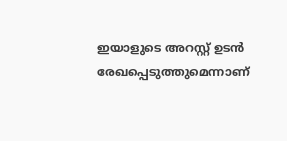ഇയാളുടെ അറസ്റ്റ് ഉടൻ രേഖപ്പെടുത്തുമെന്നാണ്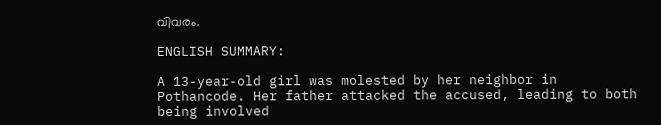വിവരം.

ENGLISH SUMMARY:

A 13-year-old girl was molested by her neighbor in Pothancode. Her father attacked the accused, leading to both being involved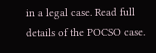in a legal case. Read full details of the POCSO case.